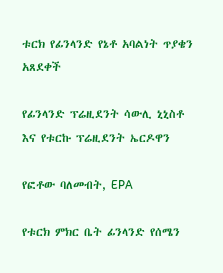ቱርክ የፊንላንድ የኔቶ አባልነት ጥያቄን አጸደቀች

የፊንላንድ ፕሬዚደንት ሳውሊ ኒኒስቶ እና የቱርኩ ፕሬዚደንት ኤርዶዋን

የፎቶው ባለመብት, EPA

የቱርክ ምክር ቤት ፊንላንድ የሰሜን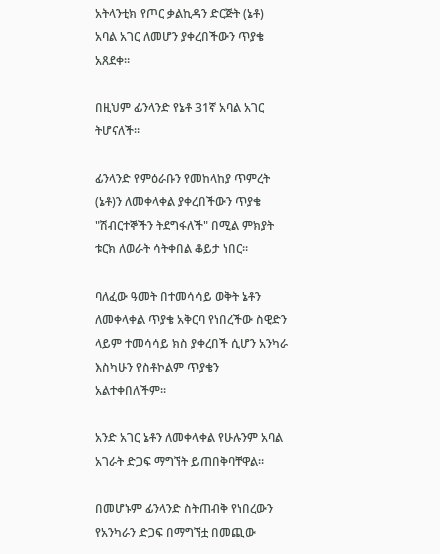አትላንቲክ የጦር ቃልኪዳን ድርጅት (ኔቶ) አባል አገር ለመሆን ያቀረበችውን ጥያቄ አጸደቀ።

በዚህም ፊንላንድ የኔቶ 31ኛ አባል አገር ትሆናለች።

ፊንላንድ የምዕራቡን የመከላከያ ጥምረት (ኔቶ)ን ለመቀላቀል ያቀረበችውን ጥያቄ "ሽብርተኞችን ትደግፋለች" በሚል ምክያት ቱርክ ለወራት ሳትቀበል ቆይታ ነበር።

ባለፈው ዓመት በተመሳሳይ ወቅት ኔቶን ለመቀላቀል ጥያቄ አቅርባ የነበረችው ስዊድን ላይም ተመሳሳይ ክስ ያቀረበች ሲሆን አንካራ እስካሁን የስቶኮልም ጥያቄን አልተቀበለችም።

አንድ አገር ኔቶን ለመቀላቀል የሁሉንም አባል አገራት ድጋፍ ማግኘት ይጠበቅባቸዋል።

በመሆኑም ፊንላንድ ስትጠብቅ የነበረውን የአንካራን ድጋፍ በማግኘቷ በመጪው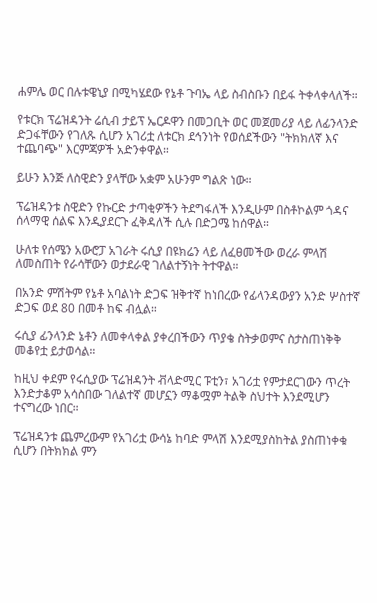ሐምሌ ወር በሉቱዌኒያ በሚካሄደው የኔቶ ጉባኤ ላይ ስብስቡን በይፋ ትቀላቀላለች።

የቱርክ ፕሬዝዳንት ሬሲብ ታይፕ ኤርዶዋን በመጋቢት ወር መጀመሪያ ላይ ለፊንላንድ ድጋፋቸውን የገለጹ ሲሆን አገሪቷ ለቱርክ ደኅንነት የወሰደችውን "ትክክለኛ እና ተጨባጭ" እርምጃዎች አድንቀዋል።

ይሁን እንጅ ለስዊድን ያላቸው አቋም አሁንም ግልጽ ነው።

ፕሬዝዳንቱ ስዊድን የኩርድ ታጣቂዎችን ትደግፋለች እንዲሁም በስቶኮልም ጎዳና ሰላማዊ ሰልፍ እንዲያደርጉ ፈቅዳለች ሲሉ በድጋሜ ከሰዋል።

ሁለቱ የሰሜን አውሮፓ አገራት ሩሲያ በዩክሬን ላይ ለፈፀመችው ወረራ ምላሽ ለመስጠት የራሳቸውን ወታደራዊ ገለልተኝነት ትተዋል።

በአንድ ምሽትም የኔቶ አባልነት ድጋፍ ዝቅተኛ ከነበረው የፊላንዳውያን አንድ ሦስተኛ ድጋፍ ወደ 80 በመቶ ከፍ ብሏል።

ሩሲያ ፊንላንድ ኔቶን ለመቀላቀል ያቀረበችውን ጥያቄ ስትቃወምና ስታስጠነቅቅ መቆየቷ ይታወሳል።

ከዚህ ቀደም የሩሲያው ፕሬዝዳንት ቭላድሚር ፑቲን፣ አገሪቷ የምታደርገውን ጥረት እንድታቆም አሳስበው ገለልተኛ መሆኗን ማቆሟም ትልቅ ስህተት እንደሚሆን ተናግረው ነበር።

ፕሬዝዳንቱ ጨምረውም የአገሪቷ ውሳኔ ከባድ ምላሽ እንደሚያስከትል ያስጠነቀቁ ሲሆን በትክክል ምን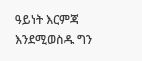ዓይነት እርምጃ እንደሚወስዱ ግን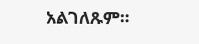አልገለጹም።